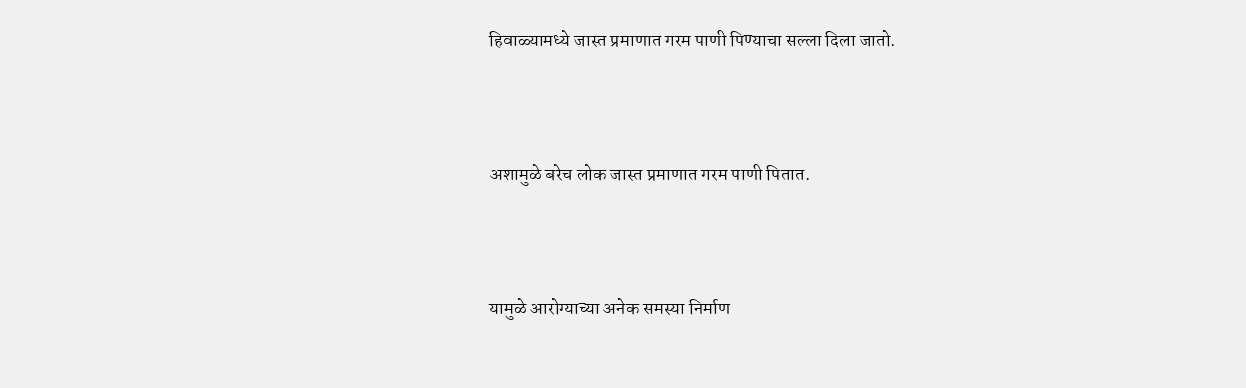हिवाळ्यामध्ये जास्त प्रमाणात गरम पाणी पिण्याचा सल्ला दिला जातो.



अशामुळे बरेच लोक जास्त प्रमाणात गरम पाणी पितात.



यामुळे आरोग्याच्या अनेक समस्या निर्माण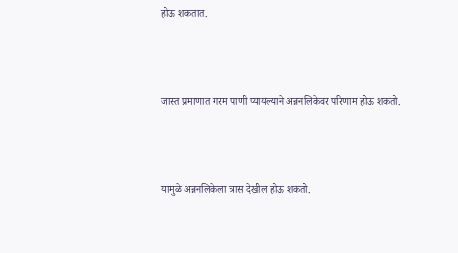होऊ शकतात.



जास्त प्रमाणात गरम पाणी प्यायल्याने अन्ननलिकेवर परिणाम होऊ शकतो.



यामुळे अन्ननलिकेला त्रास देखील होऊ शकतो.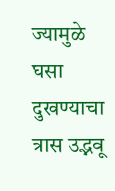ज्यामुळे घसा दुखण्याचा त्रास उद्भवू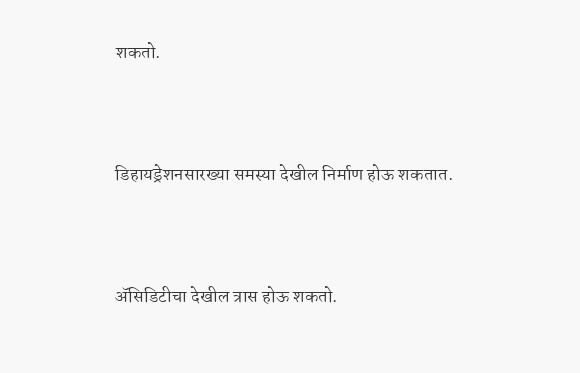शकतो.



डिहायड्रेशनसारख्या समस्या देखील निर्माण होऊ शकतात.



ॲसिडिटीचा देखील त्रास होऊ शकतो.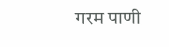गरम पाणी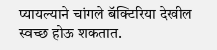प्यायल्याने चांगले बॅक्टिरिया देखील स्वच्छ होऊ शकतात.